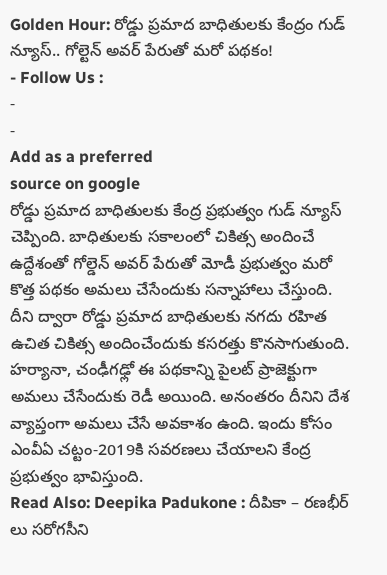Golden Hour: రోడ్డు ప్రమాద బాధితులకు కేంద్రం గుడ్ న్యూస్.. గోల్టెన్ అవర్ పేరుతో మరో పథకం!
- Follow Us :
-
-
Add as a preferred
source on google
రోడ్డు ప్రమాద బాధితులకు కేంద్ర ప్రభుత్వం గుడ్ న్యూస్ చెప్పింది. బాధితులకు సకాలంలో చికిత్స అందించే ఉద్దేశంతో గోల్డెన్ అవర్ పేరుతో మోడీ ప్రభుత్వం మరో కొత్త పథకం అమలు చేసేందుకు సన్నాహాలు చేస్తుంది. దీని ద్వారా రోడ్డు ప్రమాద బాధితులకు నగదు రహిత ఉచిత చికిత్స అందించేందుకు కసరత్తు కొనసాగుతుంది. హర్యానా, చంఢీగఢ్లో ఈ పథకాన్ని పైలట్ ప్రాజెక్టుగా అమలు చేసేందుకు రెడీ అయింది. అనంతరం దీనిని దేశ వ్యాప్తంగా అమలు చేసే అవకాశం ఉంది. ఇందు కోసం ఎంవీఏ చట్టం-2019కి సవరణలు చేయాలని కేంద్ర ప్రభుత్వం భావిస్తుంది.
Read Also: Deepika Padukone : దీపికా – రణభీర్ లు సరోగసీని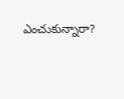ఎంచుకున్నారా?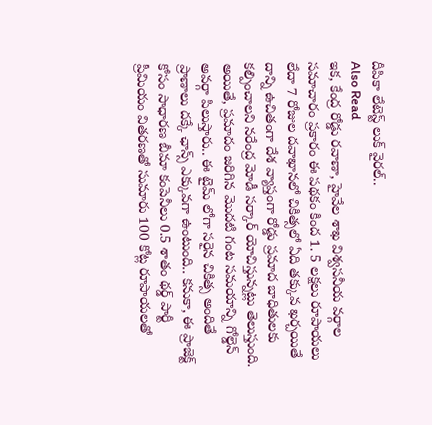దీపికా లేటెస్ట్ లుక్ వైరల్..
Also Read
ఇక, కేంద్ర రోడ్డు రవాణా, హైవేల శాఖ విశ్వసనీయ వర్గాల సమాచారం ప్రకారం ఈ పథకం కింద 1. 5 లక్షలు రూపాయలు లేదా 7 రోజుల దవాఖానలో చికిత్సలో ఏది తక్కువ ఖర్చయితే దాన్ని ఉచితంగా దేశ వ్యాప్తంగా రోడ్డు ప్రమాద బాధితులకు కల్పించాలని నరేంద్ర మోడీ సర్కార్ యోచిస్తున్నట్లు తెలుస్తుంది. అయితే, ప్రమాదం జరిగిన మొదటి గంట సమయాన్ని గోల్డెన్ అవర్గా పిలుస్తారు.. ఈ టైమ్ లోగా సరైన చికిత్స అందితే ప్రాణాలు దక్కే ఛాన్స్ ఎక్కువగా ఉంటుంది.. కనుకా, ఈ ప్రాజెక్ట్ కోసం సాధారణ బీమా కంపెనీలు 0.5 శాతం థర్డ్ పార్టీ ప్రీమియం వితరణతో సుమారు 100 కోట్ల రూపాయలతో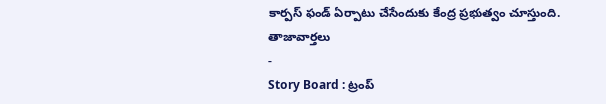కార్పస్ ఫండ్ ఏర్పాటు చేసేందుకు కేంద్ర ప్రభుత్వం చూస్తుంది.
తాజావార్తలు
-
Story Board : ట్రంప్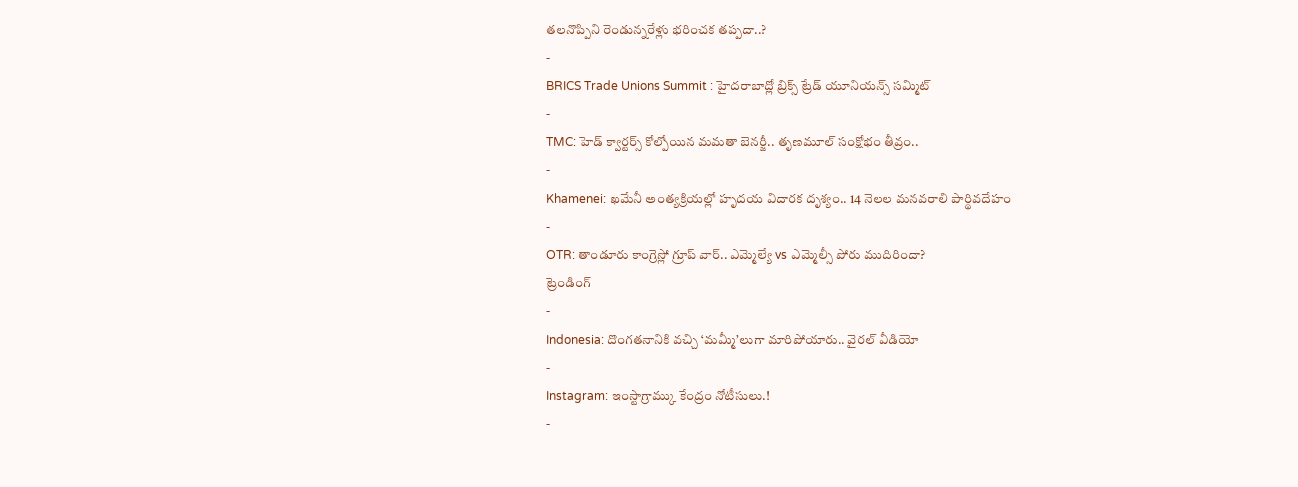తలనొప్పిని రెండున్నరేళ్లు భరించక తప్పదా..?
-
BRICS Trade Unions Summit : హైదరాబాద్లో బ్రిక్స్ ట్రేడ్ యూనియన్స్ సమ్మిట్
-
TMC: హెడ్ క్వార్టర్స్ కోల్పోయిన మమతా బెనర్జీ.. తృణమూల్ సంక్షోభం తీవ్రం..
-
Khamenei: ఖమేనీ అంత్యక్రియల్లో హృదయ విదారక దృశ్యం.. 14 నెలల మనవరాలి పార్థివదేహం
-
OTR: తాండూరు కాంగ్రెస్లో గ్రూప్ వార్.. ఎమ్మెల్యే vs ఎమ్మెల్సీ పోరు ముదిరిందా?
ట్రెండింగ్
-
Indonesia: దొంగతనానికి వచ్చి ‘మమ్మీ’లుగా మారిపోయారు.. వైరల్ వీడియో
-
Instagram: ఇంస్టాగ్రామ్కు కేంద్రం నోటీసులు.!
-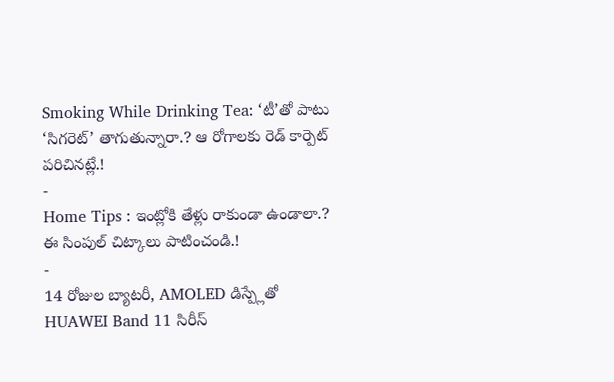Smoking While Drinking Tea: ‘టీ’తో పాటు ‘సిగరెట్’ తాగుతున్నారా.? ఆ రోగాలకు రెడ్ కార్పెట్ పరిచినట్లే.!
-
Home Tips : ఇంట్లోకి తేళ్లు రాకుండా ఉండాలా.? ఈ సింపుల్ చిట్కాలు పాటించండి.!
-
14 రోజుల బ్యాటరీ, AMOLED డిస్ప్లేతో HUAWEI Band 11 సిరీస్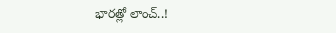భారత్లో లాంచ్..!